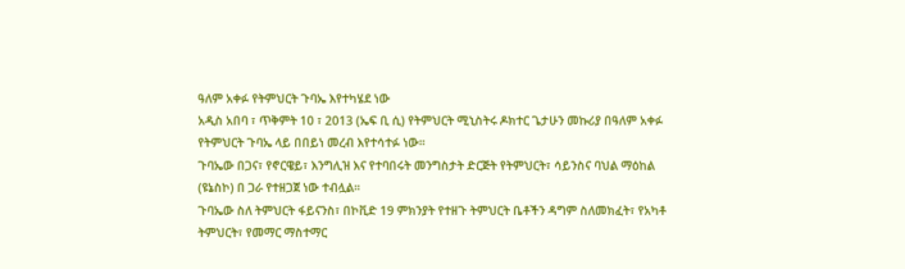ዓለም አቀፉ የትምህርት ጉባኤ እየተካሄደ ነው
አዲስ አበባ ፣ ጥቅምት 10 ፣ 2013 (ኤፍ ቢ ሲ) የትምህርት ሚኒስትሩ ዶክተር ጌታሁን መኩሪያ በዓለም አቀፉ የትምህርት ጉባኤ ላይ በበይነ መረብ እየተሳተፉ ነው፡፡
ጉባኤው በጋና፣ የኖርዌይ፣ እንግሊዝ እና የተባበሩት መንግስታት ድርጅት የትምህርት፣ ሳይንስና ባህል ማዕከል (ዩኔስኮ) በ ጋራ የተዘጋጀ ነው ተብሏል።
ጉባኤው ስለ ትምህርት ፋይናንስ፣ በኮቪድ 19 ምክንያት የተዘጉ ትምህርት ቤቶችን ዳግም ስለመክፈት፣ የአካቶ ትምህርት፣ የመማር ማስተማር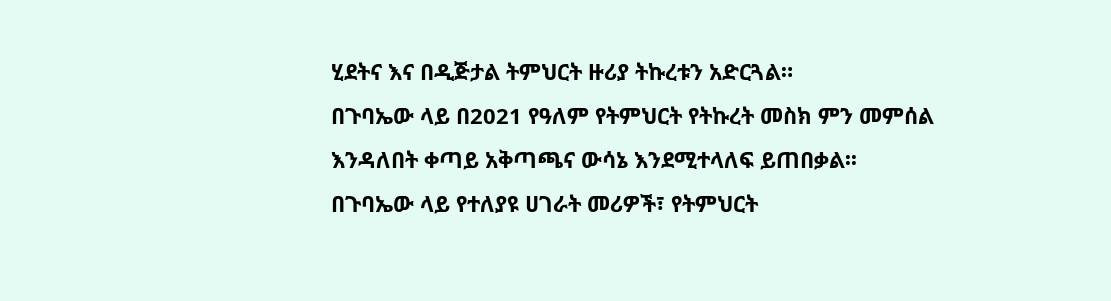ሂደትና እና በዲጅታል ትምህርት ዙሪያ ትኩረቱን አድርጓል።
በጉባኤው ላይ በ2021 የዓለም የትምህርት የትኩረት መስክ ምን መምሰል እንዳለበት ቀጣይ አቅጣጫና ውሳኔ እንደሚተላለፍ ይጠበቃል፡፡
በጉባኤው ላይ የተለያዩ ሀገራት መሪዎች፣ የትምህርት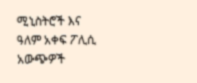ሚኒስትሮች እና ዓለም አቀፍ ፖሊሲ አውጭዎች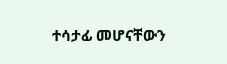ተሳታፊ መሆናቸውን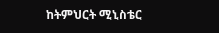ከትምህርት ሚኒስቴር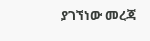ያገኘነው መረጃ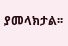ያመላክታል፡፡